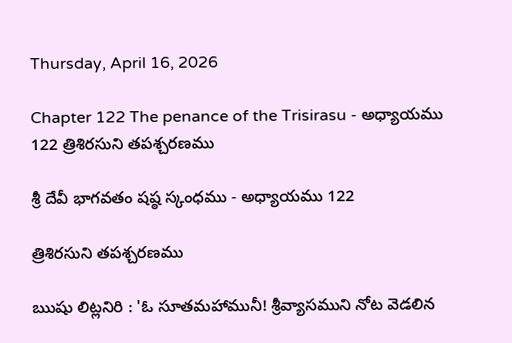Thursday, April 16, 2026

Chapter 122 The penance of the Trisirasu - అధ్యాయము 122 త్రిశిరసుని తపశ్చరణము

శ్రీ దేవీ భాగవతం షష్ఠ స్కంధము - అధ్యాయము 122

త్రిశిరసుని తపశ్చరణము

ఋషు లిట్లనిరి : 'ఓ సూతమహామునీ! శ్రీవ్యాసముని నోట వెడలిన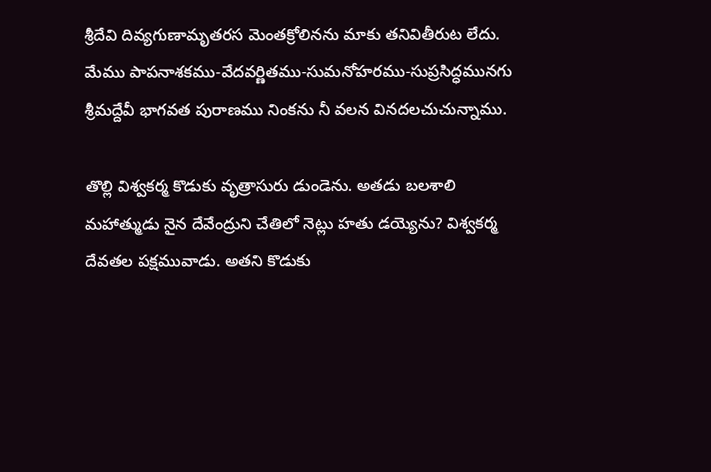శ్రీదేవి దివ్యగుణామృతరస మెంతక్రోలినను మాకు తనివితీరుట లేదు. మేము పాపనాశకము-వేదవర్ణితము-సుమనోహరము-సుప్రసిద్ధమునగు శ్రీమద్దేవీ భాగవత పురాణము నింకను నీ వలన వినదలచుచున్నాము.

తొల్లి విశ్వకర్మ కొడుకు వృత్రాసురు డుండెను. అతడు బలశాలి మహాత్ముడు నైన దేవేంద్రుని చేతిలో నెట్లు హతు డయ్యెను? విశ్వకర్మ దేవతల పక్షమువాడు. అతని కొడుకు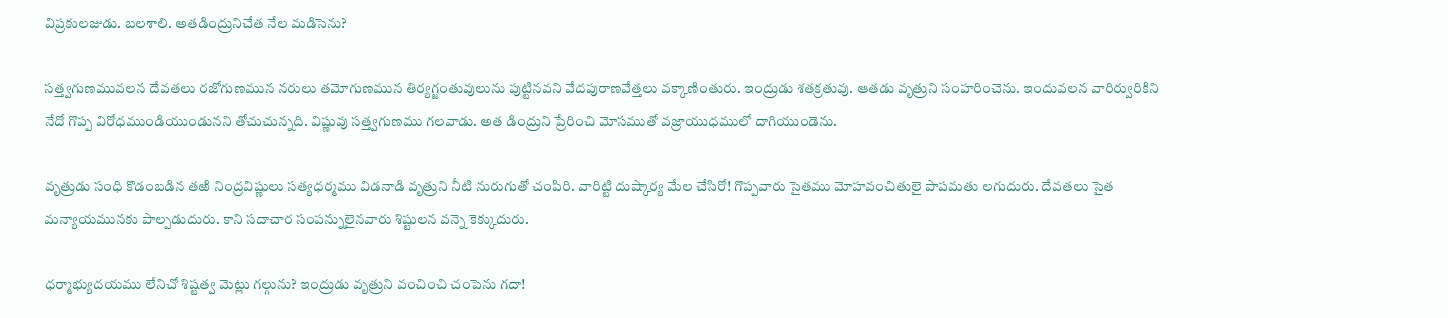విప్రకులజుడు. బలశాలి. అతడింద్రునిచేత నేల మడిసెను?

సత్త్వగుణమువలన దేవతలు రజోగుణమున నరులు తమోగుణమున తిర్యగ్జంతువులును పుట్టినవని వేదపురాణవేత్తలు వక్కాణింతురు. ఇంద్రుడు శతక్రతువు. ఆతడు వృత్రుని సంహరించెను. ఇందువలన వారిర్వురికిని నేదో గొప్ప విరోధముండియుండునని తోచుచున్నది. విష్ణువు సత్త్వగుణము గలవాడు. అత డింద్రుని ప్రేరించి మోసముతో వజ్రాయుధములో దాగియుండెను.

వృత్రుడు సంధి కొడంబడిన తఱి నింద్రవిష్ణులు సత్యధర్మము విడనాడి వృత్రుని నీటి నురుగుతో చంపిరి. వారిట్టి దుష్కార్య మేల చేసిరో! గొప్పవారు సైతము మోహవంచితులై పాపమతు లగుదురు. దేవతలు సైత మన్యాయమునకు పాల్పడుదురు. కాని సదాచార సంపన్నులైనవారు శిష్టులన వన్నె కెక్కుదురు.

ధర్మాభ్యుదయము లేనిచో శిష్టత్వ మెట్లు గల్గును? ఇంద్రుడు వృత్రుని వంచించి చంపెను గదా!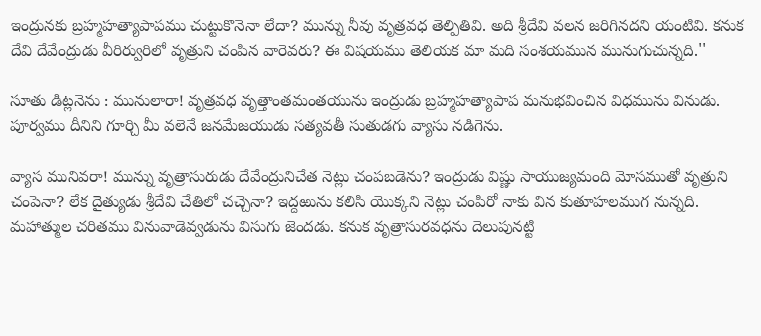ఇంద్రునకు బ్రహ్మహత్యాపాపము చుట్టుకొనెనా లేదా? మున్ను నీవు వృత్రవధ తెల్పితివి. అది శ్రీదేవి వలన జరిగినదని యంటివి. కనుక దేవి దేవేంద్రుడు వీరిర్వురిలో వృత్రుని చంపిన వారెవరు? ఈ విషయము తెలియక మా మది సంశయమున మునుగుచున్నది.''

సూతు డిట్లనెను : మునులారా! వృత్రవధ వృత్తాంతమంతయును ఇంద్రుడు బ్రహ్మహత్యాపాప మనుభవించిన విధమును వినుడు. పూర్వము దీనిని గూర్చి మీ వలెనే జనమేజయుడు సత్యవతీ సుతుడగు వ్యాసు నడిగెను.

వ్యాస మునివరా! మున్ను వృత్రాసురుడు దేవేంద్రునిచేత నెట్లు చంపబడెను? ఇంద్రుడు విష్ణు సాయుజ్యమంది మోసముతో వృత్రుని చంపెనా? లేక దైత్యుడు శ్రీదేవి చేతిలో చచ్చెనా? ఇద్దఱును కలిసి యొక్కని నెట్లు చంపిరో నాకు విన కుతూహలముగ నున్నది. మహాత్ముల చరితము వినువాడెవ్వడును విసుగు జెందడు. కనుక వృత్రాసురవధను దెలుపునట్టి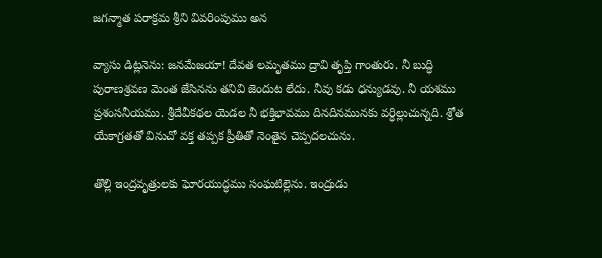జగన్మాత పరాక్రమ శ్రీని వివరింపుము అన

వ్యాసు డిట్లనెను: జనమేజయా! దేవత లమృతము ద్రావి తృప్తి గాంతురు. నీ బుద్ధి పురాణశ్రవణ మెంత జేసినను తనివి జెందుట లేదు. నీవు కడు ధన్యుడవు. నీ యశము ప్రశంసనీయము. శ్రీదేవీకథల యెడల నీ భక్తిభావము దినదినమునకు వర్ధిల్లుచున్నది. శ్రోత యేకాగ్రతతో వినుచో వక్త తప్పక ప్రీతితో నెంతైన చెప్పదలచును.

తొల్లి ఇంద్రవృత్రులకు ఘోరయుద్ధము సంఘటిల్లెను. ఇంద్రుడు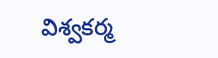విశ్వకర్మ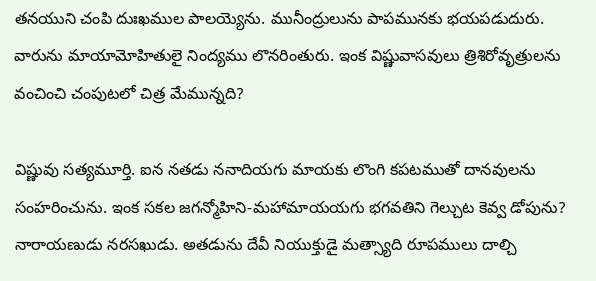తనయుని చంపి దుఃఖముల పాలయ్యెను. మునీంద్రులును పాపమునకు భయపడుదురు. వారును మాయామోహితులై నింద్యము లొనరింతురు. ఇంక విష్ణువాసవులు త్రిశిరోవృత్రులను వంచించి చంపుటలో చిత్ర మేమున్నది?

విష్ణువు సత్యమూర్తి. ఐన నతడు ననాదియగు మాయకు లొంగి కపటముతో దానవులను సంహరించును. ఇంక సకల జగన్మోహిని-మహామాయయగు భగవతిని గెల్చుట కెవ్వ డోపును? నారాయణుడు నరసఖుడు. అతడును దేవీ నియుక్తుడై మత్స్యాది రూపములు దాల్చి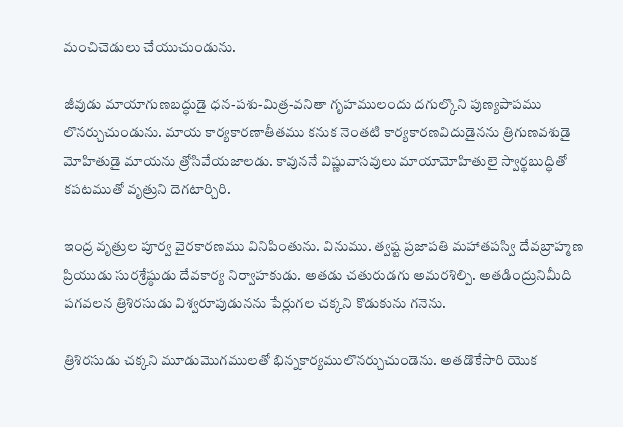మంచిచెడులు చేయుచుండును.

జీవుడు మాయాగుణబద్ధుడై ధన-పశు-మిత్ర-వనితా గృహములందు దగుల్కొని పుణ్యపాపము లొనర్చుచుండును. మాయ కార్యకారణాతీతము కనుక నెంతటి కార్యకారణవిదుడైనను త్రిగుణవశుడై మోహితుడై మాయను త్రోసివేయజాలడు. కావుననే విష్ణువాసవులు మాయామోహితులై స్వార్థబుద్ధితో కపటముతో వృత్రుని దెగటార్చిరి.

ఇంద్ర వృత్రుల పూర్వ వైరకారణము వినిపింతును. వినుము. త్వష్ట ప్రజాపతి మహాతపస్వి దేవబ్రాహ్మణ ప్రియుడు సురశ్రేష్ఠుడు దేవకార్య నిర్వాహకుడు. అతడు చతురుడగు అమరశిల్పి. అతడింద్రునిమీది పగవలన త్రిశిరసుడు విశ్వరూపుడునను పేర్లుగల చక్కని కొడుకును గనెను.

త్రిశిరసుడు చక్కని మూడుమొగములతో భిన్నకార్యములొనర్చుచుండెను. అతడొకేసారి యొక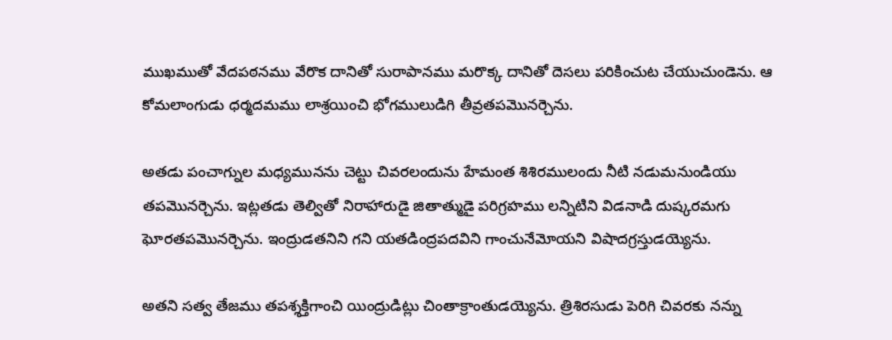ముఖముతో వేదపఠనము వేరొక దానితో సురాపానము మరొక్క దానితో దెసలు పరికించుట చేయుచుండెను. ఆ కోమలాంగుడు ధర్మదమము లాశ్రయించి భోగములుడిగి తీవ్రతపమొనర్చెను.

అతడు పంచాగ్నుల మధ్యమునను చెట్టు చివరలందును హేమంత శిశిరములందు నీటి నడుమనుండియు తపమొనర్చెను. ఇట్లతడు తెల్వితో నిరాహారుడై జితాత్ముడై పరిగ్రహము లన్నిటిని విడనాడి దుష్కరమగు ఘోరతపమొనర్చెను. ఇంద్రుడతనిని గని యతడింద్రపదవిని గాంచునేమోయని విషాదగ్రస్తుడయ్యెను.

అతని సత్వ తేజము తపశ్శక్తిగాంచి యింద్రుడిట్లు చింతాక్రాంతుడయ్యెను. త్రిశిరసుడు పెరిగి చివరకు నన్ను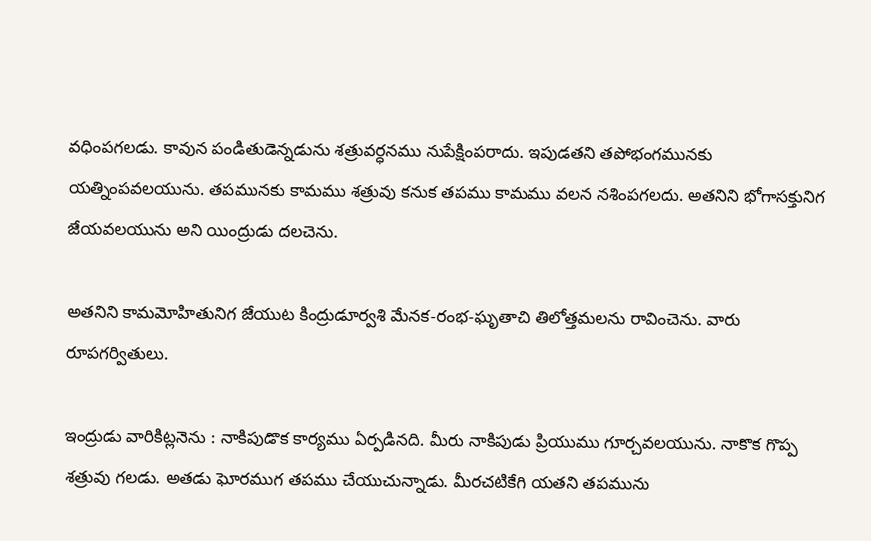వధింపగలడు. కావున పండితుడెన్నడును శత్రువర్ధనము నుపేక్షింపరాదు. ఇపుడతని తపోభంగమునకు యత్నింపవలయును. తపమునకు కామము శత్రువు కనుక తపము కామము వలన నశింపగలదు. అతనిని భోగాసక్తునిగ జేయవలయును అని యింద్రుడు దలచెను.

అతనిని కామమోహితునిగ జేయుట కింద్రుడూర్వశి మేనక-రంభ-ఘృతాచి తిలోత్తమలను రావించెను. వారు రూపగర్వితులు.

ఇంద్రుడు వారికిట్లనెను : నాకిపుడొక కార్యము ఏర్పడినది. మీరు నాకిపుడు ప్రియుము గూర్చవలయును. నాకొక గొప్ప శత్రువు గలడు. అతడు ఘోరముగ తపము చేయుచున్నాడు. మీరచటికేగి యతని తపమును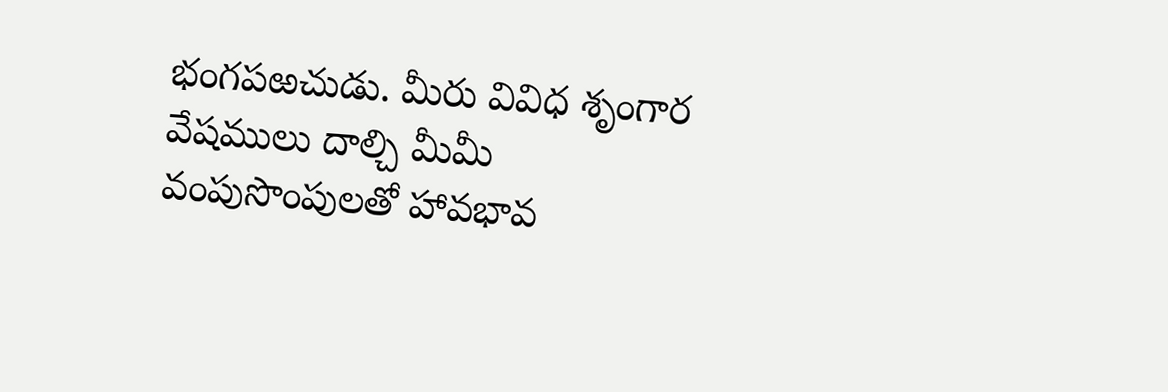భంగపఱచుడు. మీరు వివిధ శృంగార వేషములు దాల్చి మీమీ వంపుసొంపులతో హావభావ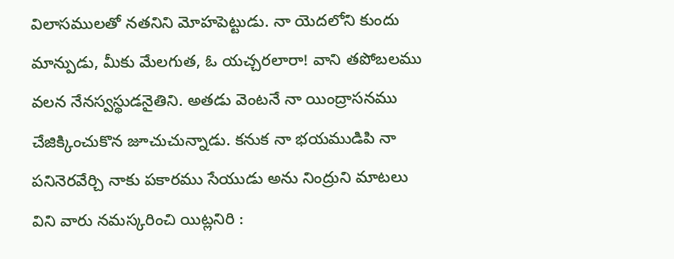విలాసములతో నతనిని మోహపెట్టుడు. నా యెదలోని కుందు మాన్పుడు, మీకు మేలగుత, ఓ యచ్చరలారా! వాని తపోబలము వలన నేనస్వస్థుడనైతిని. అతడు వెంటనే నా యింద్రాసనము చేజిక్కించుకొన జూచుచున్నాడు. కనుక నా భయముడిపి నా పనినెరవేర్చి నాకు పకారము సేయుడు అను నింద్రుని మాటలు విని వారు నమస్కరించి యిట్లనిరి :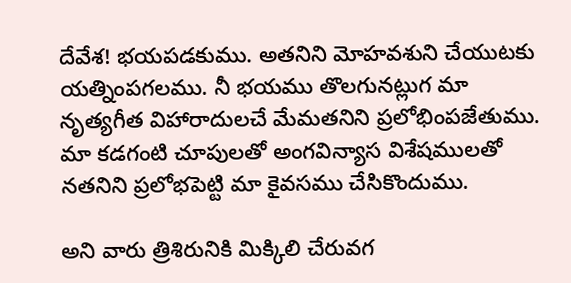దేవేశ! భయపడకుము. అతనిని మోహవశుని చేయుటకు యత్నింపగలము. నీ భయము తొలగునట్లుగ మా నృత్యగీత విహారాదులచే మేమతనిని ప్రలోభింపజేతుము. మా కడగంటి చూపులతో అంగవిన్యాస విశేషములతో నతనిని ప్రలోభపెట్టి మా కైవసము చేసికొందుము.

అని వారు త్రిశిరునికి మిక్కిలి చేరువగ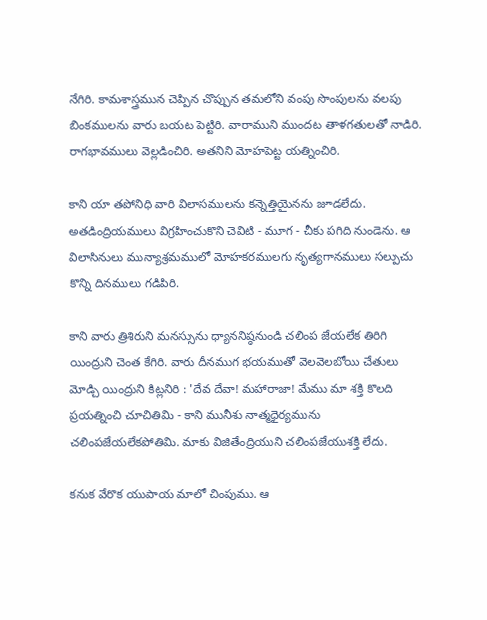నేగిరి. కామశాస్త్రమున చెప్పిన చొప్పున తమలోని వంపు సొంపులను వలపు బింకములను వారు బయట పెట్టిరి. వారాముని ముందట తాళగతులతో నాడిరి. రాగభావములు వెల్లడించిరి. అతనిని మోహపెట్ట యత్నించిరి.

కాని యా తపోనిధి వారి విలాసములను కన్నెత్తియైనను జూడలేదు. అతడింద్రియములు విగ్రహించుకొని చెవిటి - మూగ - చీకు పగిది నుండెను. ఆ విలాసినులు మున్యాశ్రమములో మోహకరములగు నృత్యగానములు సల్పుచు కొన్ని దినములు గడిపిరి.

కాని వారు త్రిశిరుని మనస్సును ధ్యాననిష్ఠనుండి చలింప జేయలేక తిరిగి యింద్రుని చెంత కేగిరి. వారు దీనముగ భయముతో వెలవెలబోయి చేతులు మోడ్చి యింద్రుని కిట్లనిరి : 'దేవ దేవా! మహారాజా! మేము మా శక్తి కొలది ప్రయత్నించి చూచితిమి - కాని మునీశు నాత్మధైర్యమును చలింపజేయలేకపోతిమి. మాకు విజితేంద్రియుని చలింపజేయుశక్తి లేదు.

కనుక వేరొక యుపాయ మాలో చింపుము. ఆ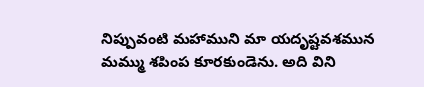నిప్పువంటి మహాముని మా యదృష్టవశమున మమ్ము శపింప కూరకుండెను. అది విని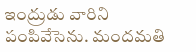ఇంద్రుడు వారిని పంపివేసెను. మందమతి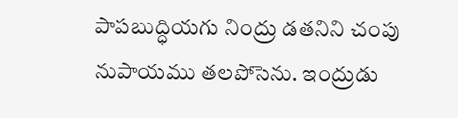పాపబుద్ధియగు నింద్రు డతనిని చంపు నుపాయము తలపోసెను. ఇంద్రుడు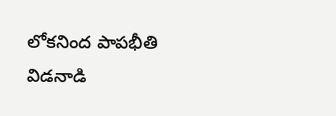లోకనింద పాపభీతి విడనాడి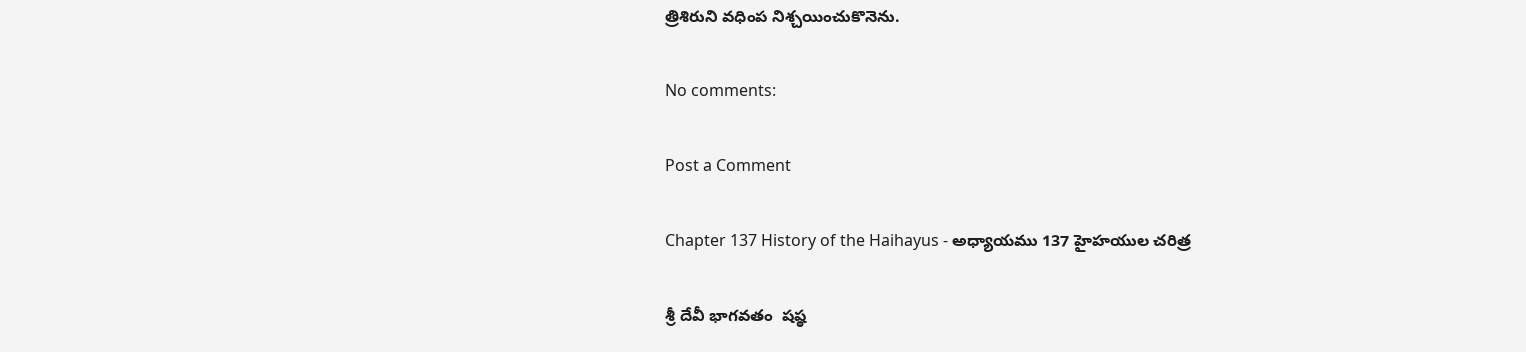త్రిశిరుని వధింప నిశ్చయించుకొనెను.

No comments:

Post a Comment

Chapter 137 History of the Haihayus - అధ్యాయము 137 హైహయుల చరిత్ర

శ్రీ దేవీ భాగవతం  షష్ఠ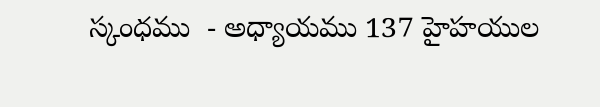స్కంధము  - అధ్యాయము 137 హైహయుల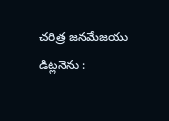చరిత్ర జనమేజయు డిట్లనెను :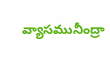వ్యాసమునీంద్రా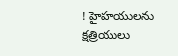! హైహయులను క్షత్రియులు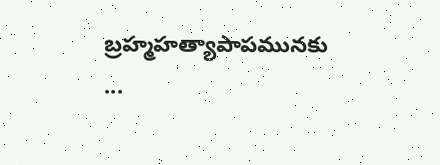బ్రహ్మహత్యాపాపమునకు ...